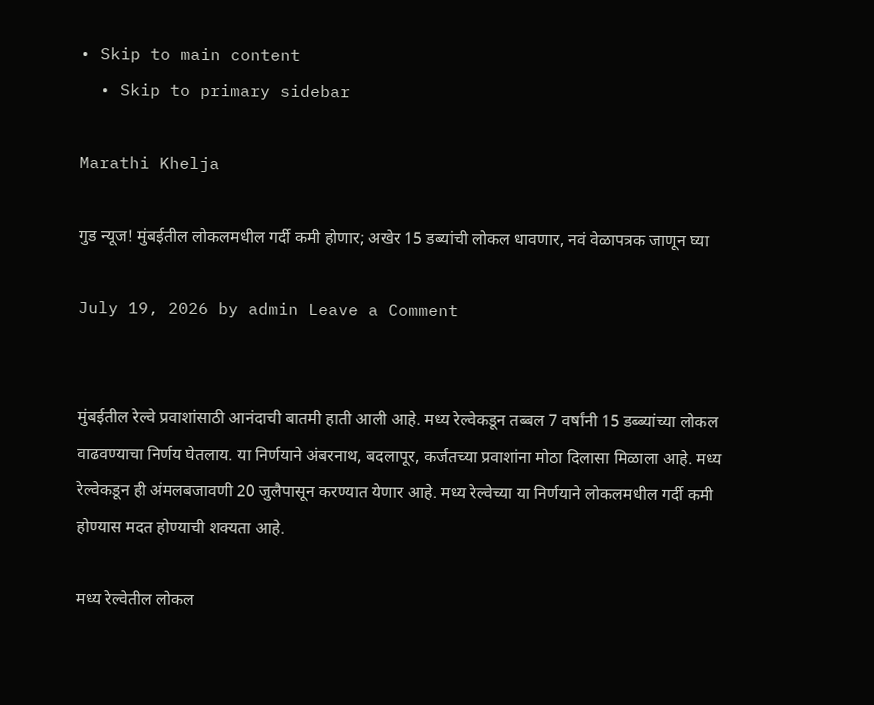• Skip to main content
  • Skip to primary sidebar

Marathi Khelja

गुड न्यूज! मुंबईतील लोकलमधील गर्दी कमी होणार; अखेर 15 डब्यांची लोकल धावणार, नवं वेळापत्रक जाणून घ्या

July 19, 2026 by admin Leave a Comment


मुंबईतील रेल्वे प्रवाशांसाठी आनंदाची बातमी हाती आली आहे. मध्य रेल्वेकडून तब्बल 7 वर्षांनी 15 डब्ब्यांच्या लोकल वाढवण्याचा निर्णय घेतलाय. या निर्णयाने अंबरनाथ, बदलापूर, कर्जतच्या प्रवाशांना मोठा दिलासा मिळाला आहे. मध्य रेल्वेकडून ही अंमलबजावणी 20 जुलैपासून करण्यात येणार आहे. मध्य रेल्वेच्या या निर्णयाने लोकलमधील गर्दी कमी होण्यास मदत होण्याची शक्यता आहे.

मध्य रेल्वेतील लोकल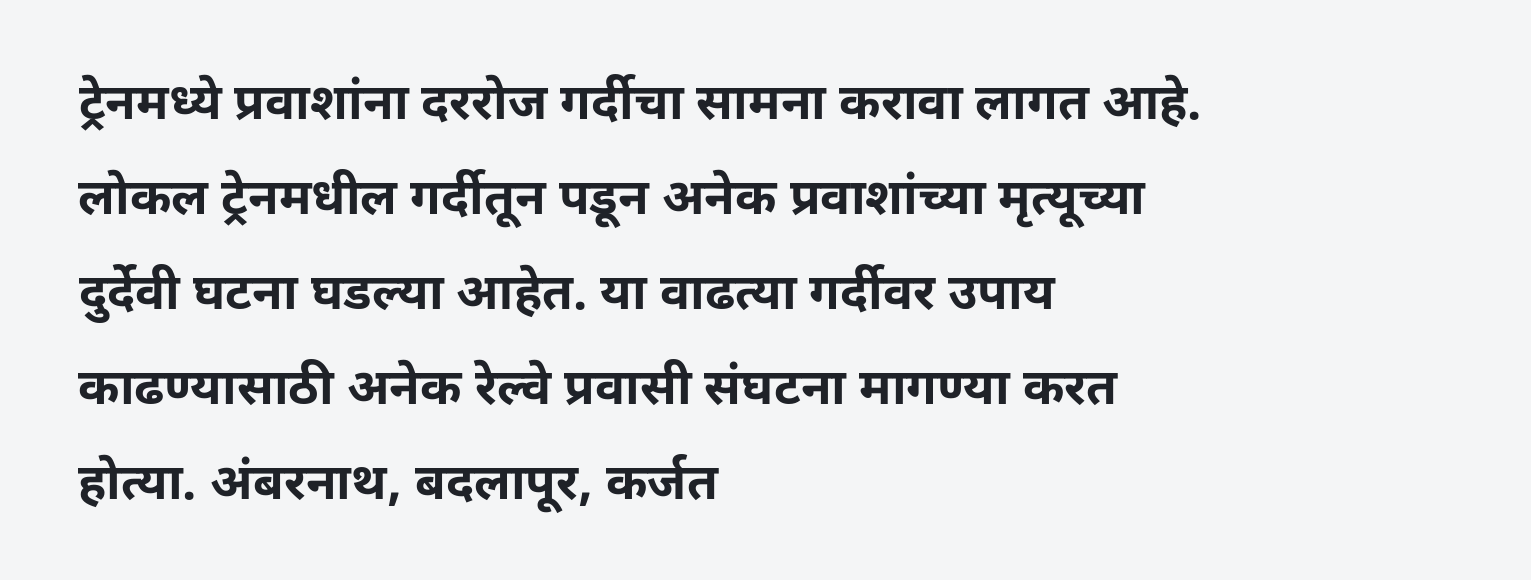ट्रेनमध्ये प्रवाशांना दररोज गर्दीचा सामना करावा लागत आहे. लोकल ट्रेनमधील गर्दीतून पडून अनेक प्रवाशांच्या मृत्यूच्या दुर्देवी घटना घडल्या आहेत. या वाढत्या गर्दीवर उपाय काढण्यासाठी अनेक रेल्वे प्रवासी संघटना मागण्या करत होत्या. अंबरनाथ, बदलापूर, कर्जत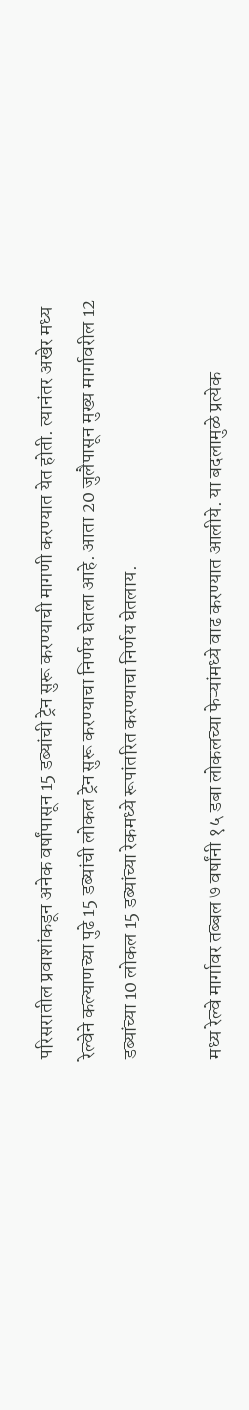परिसरातील प्रवाशांकडून अनेक वर्षांपासून 15 डब्यांची ट्रेन सुरू करण्याची मागणी करण्यात येत होती. त्यानंतर अखेर मध्य रेल्वेने कल्याणच्या पुढे 15 डब्यांची लोकल ट्रेन सुरू करण्याचा निर्णय घेतला आहे. आता 20 जुलैपासून मुख्य मार्गावरील 12 डब्यांच्या 10 लोकल 15 डब्यांच्या रेकमध्ये रूपांतरित करण्याचा निर्णय घेतलाय.

मध्य रेल्वे मार्गावर तब्बल ७ वर्षांनी १५ डबा लोकलच्या फेऱ्यांमध्ये वाढ करण्यात आलीये. या बदलामुळे प्रत्येक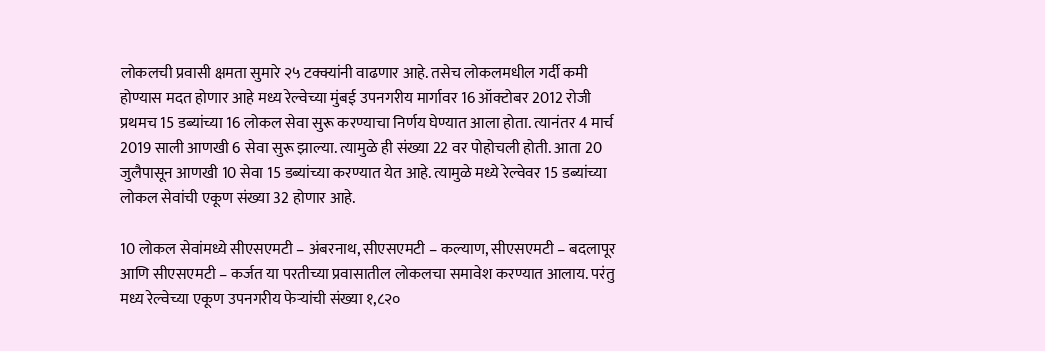लोकलची प्रवासी क्षमता सुमारे २५ टक्क्यांनी वाढणार आहे. तसेच लोकलमधील गर्दी कमी होण्यास मदत होणार आहे मध्य रेल्वेच्या मुंबई उपनगरीय मार्गावर 16 ऑक्टोबर 2012 रोजी प्रथमच 15 डब्यांच्या 16 लोकल सेवा सुरू करण्याचा निर्णय घेण्यात आला होता. त्यानंतर 4 मार्च 2019 साली आणखी 6 सेवा सुरू झाल्या. त्यामुळे ही संख्या 22 वर पोहोचली होती. आता 20 जुलैपासून आणखी 10 सेवा 15 डब्यांच्या करण्यात येत आहे. त्यामुळे मध्ये रेल्वेवर 15 डब्यांच्या लोकल सेवांची एकूण संख्या 32 होणार आहे.

10 लोकल सेवांमध्ये सीएसएमटी – अंबरनाथ, सीएसएमटी – कल्याण, सीएसएमटी – बदलापूर आणि सीएसएमटी – कर्जत या परतीच्या प्रवासातील लोकलचा समावेश करण्यात आलाय. परंतु मध्य रेल्वेच्या एकूण उपनगरीय फेऱ्यांची संख्या १,८२०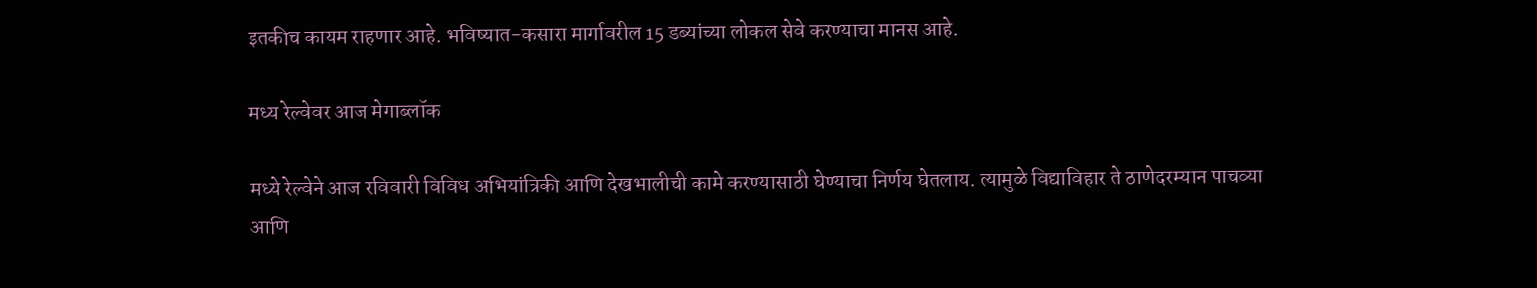इतकीच कायम राहणार आहे. भविष्यात-कसारा मार्गावरील 15 डब्यांच्या लोकल सेवे करण्याचा मानस आहे.

मध्य रेल्वेवर आज मेगाब्लॉक

मध्ये रेल्वेने आज रविवारी विविध अभियांत्रिकी आणि देखभालीची कामे करण्यासाठी घेण्याचा निर्णय घेतलाय. त्यामुळे विद्याविहार ते ठाणेदरम्यान पाचव्या आणि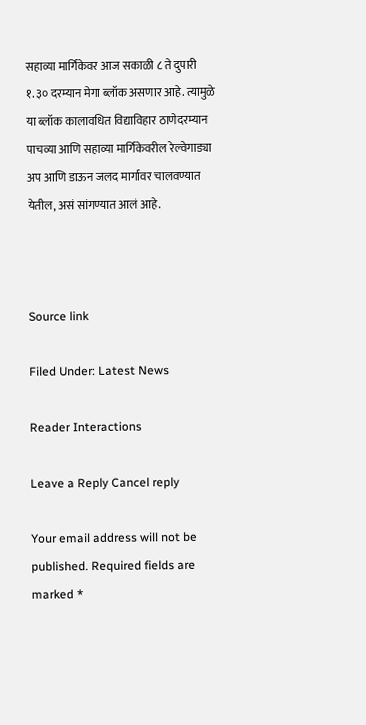सहाव्या मार्गिकेवर आज सकाळी ८ ते दुपारी १.३० दरम्यान मेगा ब्लॉक असणार आहे. त्यामुळे या ब्लॉक कालावधित विद्याविहार ठाणेदरम्यान पाचव्या आणि सहाव्या मार्गिकेवरील रेल्वेगाड्या अप आणि डाऊन जलद मार्गावर चालवण्यात येतील, असं सांगण्यात आलं आहे.



Source link

Filed Under: Latest News

Reader Interactions

Leave a Reply Cancel reply

Your email address will not be published. Required fields are marked *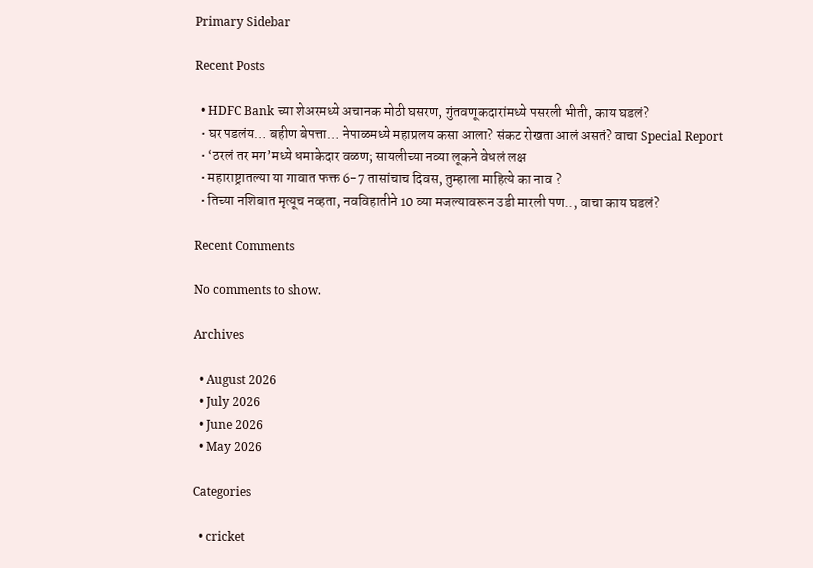Primary Sidebar

Recent Posts

  • HDFC Bank च्या शेअरमध्ये अचानक मोठी घसरण, गुंतवणूकदारांमध्ये पसरली भीती, काय घडलं?
  • घर पडलंय… बहीण बेपत्ता… नेपाळमध्ये महाप्रलय कसा आला? संकट रोखता आलं असतं? वाचा Special Report
  • ‘ठरलं तर मग’मध्ये धमाकेदार वळण; सायलीच्या नव्या लूकने वेधलं लक्ष
  • महाराष्ट्रातल्या या गावात फक्त 6-7 तासांचाच दिवस, तुम्हाला माहित्ये का नाव ?
  • तिच्या नशिबात मृत्यूच नव्हता, नवविहातीने 10 व्या मजल्यावरून उडी मारली पण.., वाचा काय घडलं?

Recent Comments

No comments to show.

Archives

  • August 2026
  • July 2026
  • June 2026
  • May 2026

Categories

  • cricket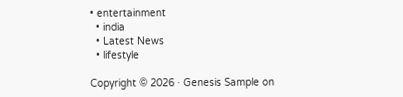• entertainment
  • india
  • Latest News
  • lifestyle

Copyright © 2026 · Genesis Sample on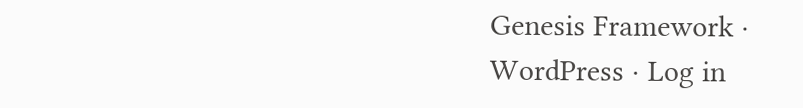Genesis Framework · WordPress · Log in